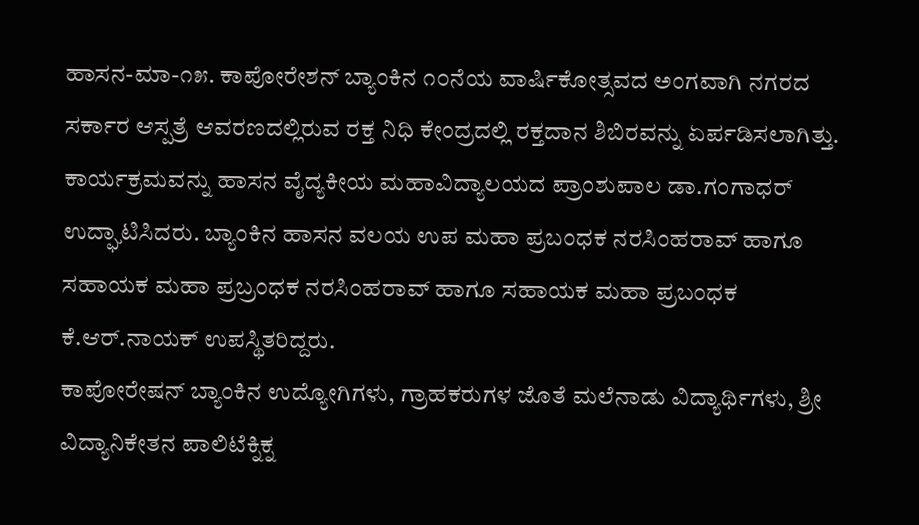ಹಾಸನ-ಮಾ-೧೫. ಕಾಪೋರೇಶನ್ ಬ್ಯಾಂಕಿನ ೧೦ನೆಯ ವಾರ್ಷಿಕೋತ್ಸವದ ಅಂಗವಾಗಿ ನಗರದ ಸರ್ಕಾರ ಆಸ್ಪತ್ರೆ ಆವರಣದಲ್ಲಿರುವ ರಕ್ತ ನಿಧಿ ಕೇಂದ್ರದಲ್ಲಿ ರಕ್ತದಾನ ಶಿಬಿರವನ್ನು ಏರ್ಪಡಿಸಲಾಗಿತ್ತು.
ಕಾರ್ಯಕ್ರಮವನ್ನು ಹಾಸನ ವೈದ್ಯಕೀಯ ಮಹಾವಿದ್ಯಾಲಯದ ಪ್ರಾಂಶುಪಾಲ ಡಾ.ಗಂಗಾಧರ್ ಉದ್ಘಾಟಿಸಿದರು. ಬ್ಯಾಂಕಿನ ಹಾಸನ ವಲಯ ಉಪ ಮಹಾ ಪ್ರಬಂಧಕ ನರಸಿಂಹರಾವ್ ಹಾಗೂ ಸಹಾಯಕ ಮಹಾ ಪ್ರಬ್ರಂಧಕ ನರಸಿಂಹರಾವ್ ಹಾಗೂ ಸಹಾಯಕ ಮಹಾ ಪ್ರಬಂಧಕ ಕೆ.ಆರ್.ನಾಯಕ್ ಉಪಸ್ಥಿತರಿದ್ದರು.
ಕಾಪೋರೇಷನ್ ಬ್ಯಾಂಕಿನ ಉದ್ಯೋಗಿಗಳು, ಗ್ರಾಹಕರುಗಳ ಜೊತೆ ಮಲೆನಾಡು ವಿದ್ಯಾರ್ಥಿಗಳು, ಶ್ರೀ ವಿದ್ಯಾನಿಕೇತನ ಪಾಲಿಟೆಕ್ನಿಕ್ನ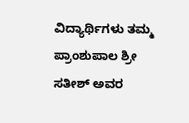ವಿದ್ಯಾರ್ಥಿಗಳು ತಮ್ಮ ಪ್ರಾಂಶುಪಾಲ ಶ್ರೀ ಸತೀಶ್ ಅವರ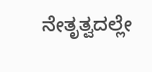ನೇತೃತ್ವದಲ್ಲೇ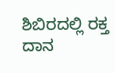ಶಿಬಿರದಲ್ಲಿ ರಕ್ತ ದಾನ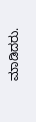ಮಾಡಿದರು.